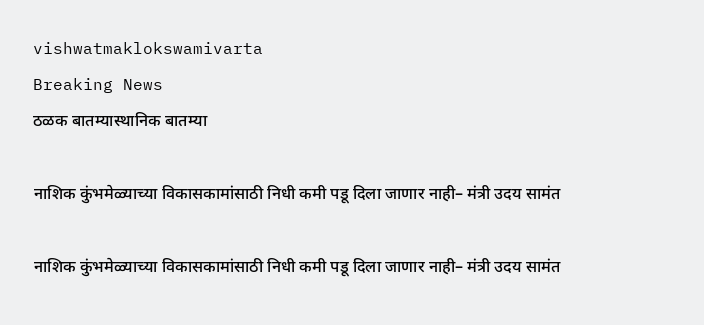vishwatmaklokswamivarta
Breaking News
ठळक बातम्यास्थानिक बातम्या

नाशिक कुंभमेळ्याच्या विकासकामांसाठी निधी कमी पडू दिला जाणार नाही– मंत्री उदय सामंत

नाशिक कुंभमेळ्याच्या विकासकामांसाठी निधी कमी पडू दिला जाणार नाही– मंत्री उदय सामंत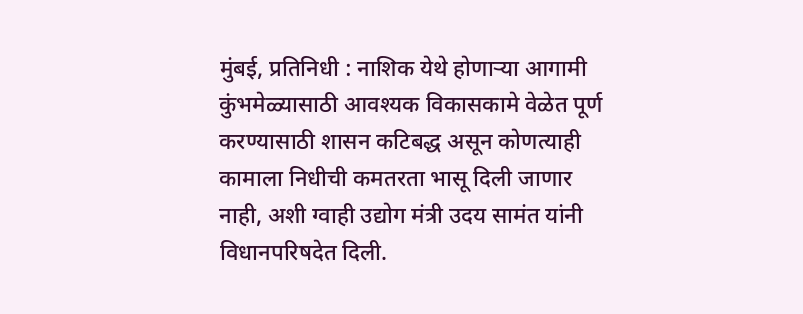मुंबई, प्रतिनिधी : नाशिक येथे होणाऱ्या आगामी कुंभमेळ्यासाठी आवश्यक विकासकामे वेळेत पूर्ण करण्यासाठी शासन कटिबद्ध असून कोणत्याही कामाला निधीची कमतरता भासू दिली जाणार नाही, अशी ग्वाही उद्योग मंत्री उदय सामंत यांनी विधानपरिषदेत दिली.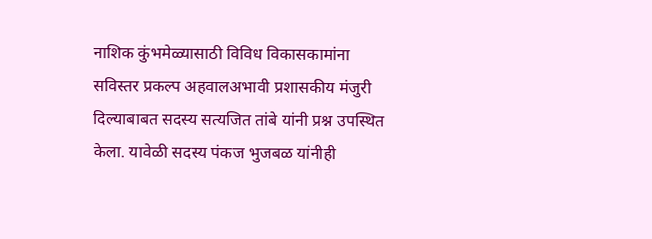नाशिक कुंभमेळ्यासाठी विविध विकासकामांना सविस्तर प्रकल्प अहवालअभावी प्रशासकीय मंजुरी दिल्याबाबत सदस्य सत्यजित तांबे यांनी प्रश्न उपस्थित केला. यावेळी सदस्य पंकज भुजबळ यांनीही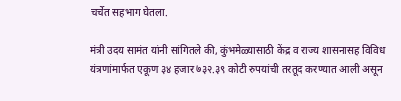चर्चेत सहभाग घेतला.

मंत्री उदय सामंत यांनी सांगितले की, कुंभमेळ्यासाठी केंद्र व राज्य शासनासह विविध यंत्रणांमार्फत एकूण ३४ हजार ७३२.३९ कोटी रुपयांची तरतूद करण्यात आली असून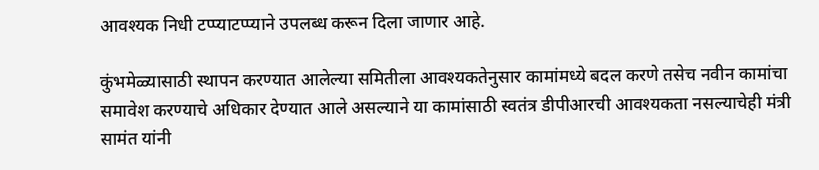आवश्यक निधी टप्प्याटप्प्याने उपलब्ध करून दिला जाणार आहे.

कुंभमेळ्यासाठी स्थापन करण्यात आलेल्या समितीला आवश्यकतेनुसार कामांमध्ये बदल करणे तसेच नवीन कामांचा समावेश करण्याचे अधिकार देण्यात आले असल्याने या कामांसाठी स्वतंत्र डीपीआरची आवश्यकता नसल्याचेही मंत्री सामंत यांनी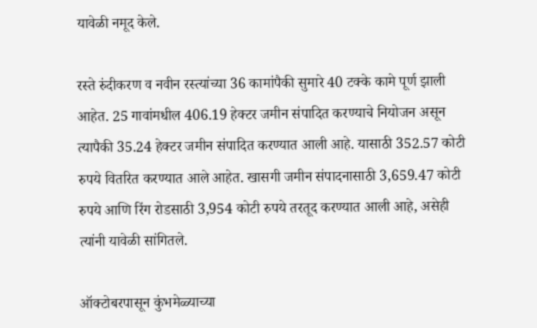यावेळी नमूद केले.

रस्ते रुंदीकरण व नवीन रस्त्यांच्या 36 कामांपैकी सुमारे 40 टक्के कामे पूर्ण झाली आहेत. 25 गावांमधील 406.19 हेक्टर जमीन संपादित करण्याचे नियोजन असून त्यापैकी 35.24 हेक्टर जमीन संपादित करण्यात आली आहे. यासाठी 352.57 कोटी रुपये वितरित करण्यात आले आहेत. खासगी जमीन संपादनासाठी 3,659.47 कोटी रुपये आणि रिंग रोडसाठी 3,954 कोटी रुपये तरतूद करण्यात आली आहे, असेही त्यांनी यावेळी सांगितले.

ऑक्टोबरपासून कुंभमेळ्याच्या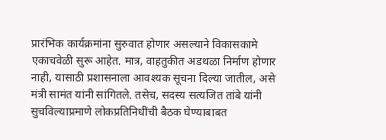प्रारंभिक कार्यक्रमांना सुरुवात होणार असल्याने विकासकामे एकाचवेळी सुरू आहेत. मात्र, वाहतुकीत अडथळा निर्माण होणार नाही, यासाठी प्रशासनाला आवश्यक सूचना दिल्या जातील, असे मंत्री सामंत यांनी सांगितले. तसेच, सदस्य सत्यजित तांबे यांनी सुचविल्याप्रमाणे लोकप्रतिनिधींची बैठक घेण्याबाबत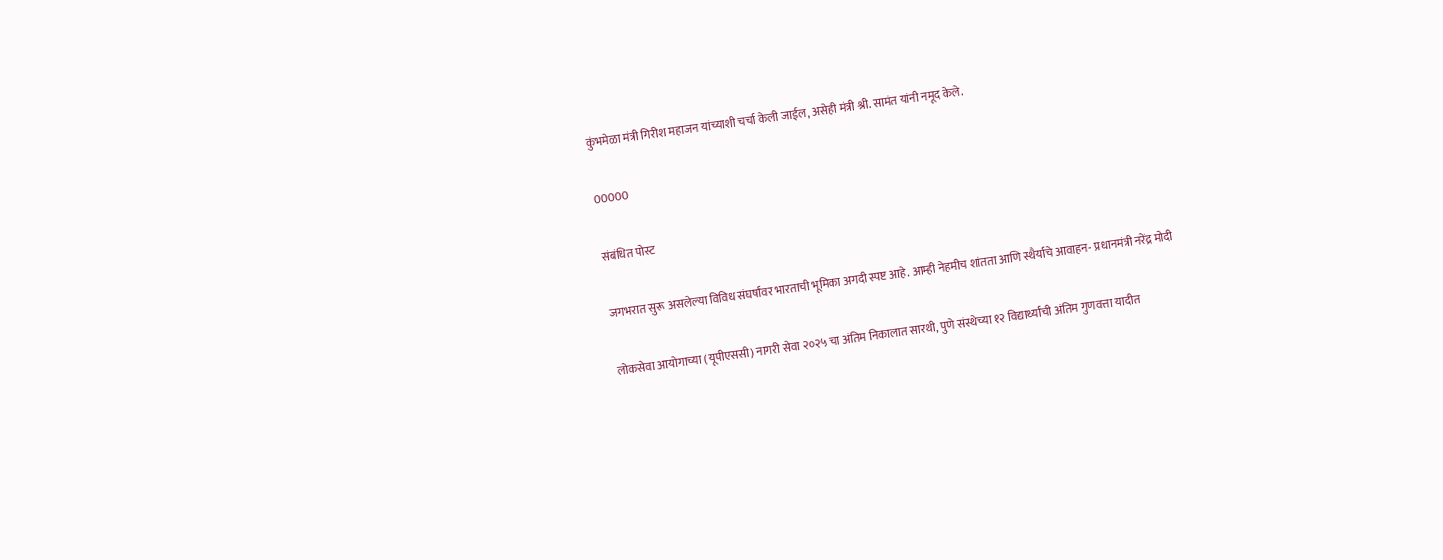कुंभमेळा मंत्री गिरीश महाजन यांच्याशी चर्चा केली जाईल, असेही मंत्री श्री. सामंत यांनी नमूद केले.

00000

संबंधित पोस्ट

जगभरात सुरू असलेल्या विविध संघर्षांवर भारताची भूमिका अगदी स्पष्ट आहे. आम्ही नेहमीच शांतता आणि स्थैर्याचे आवाहन- प्रधानमंत्री नरेंद्र मोदी

लोकसेवा आयोगाच्या (यूपीएससी) नागरी सेवा २०२५ चा अंतिम निकालात सारथी, पुणे संस्थेच्या १२ विद्यार्थ्यांची अंतिम गुणवत्ता यादीत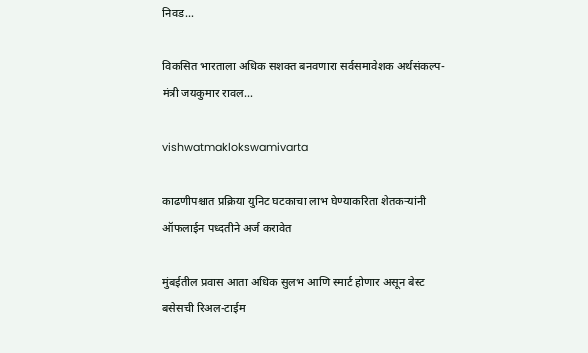निवड…

विकसित भारताला अधिक सशक्त बनवणारा सर्वसमावेशक अर्थसंकल्प- मंत्री जयकुमार रावल…

vishwatmaklokswamivarta

काढणीपश्चात प्रक्रिया युनिट घटकाचा लाभ घेण्याकरिता शेतकऱ्यांनी ऑफलाईन पध्दतीने अर्ज करावेत

मुंबईतील प्रवास आता अधिक सुलभ आणि स्मार्ट होणार असून बेस्ट बसेसची रिअल-टाईम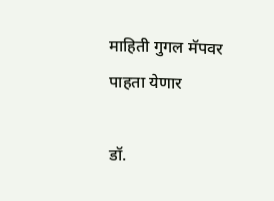माहिती गुगल मॅपवर पाहता येणार

डॉ.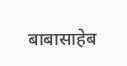बाबासाहेब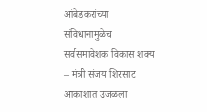आंबेडकरांच्या संविधानामुळेच सर्वसमावेशक विकास शक्य – मंत्री संजय शिरसाट आकाशात उजळला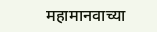महामानवाच्या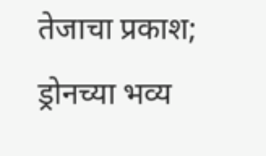तेजाचा प्रकाश; ड्रोनच्या भव्य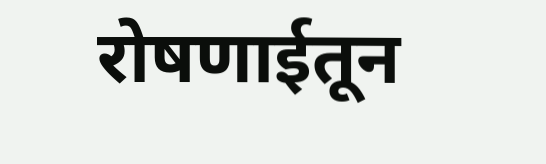रोषणाईतून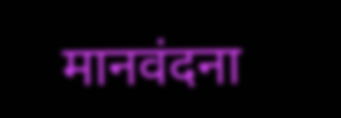मानवंदना